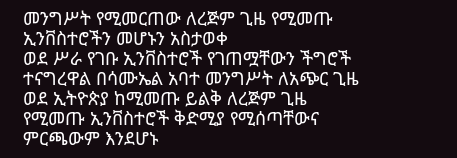መንግሥት የሚመርጠው ለረጅም ጊዜ የሚመጡ ኢንቨስተሮችን መሆኑን አስታወቀ
ወደ ሥራ የገቡ ኢንቨስተሮች የገጠሟቸውን ችግሮች ተናግረዋል በሳሙኤል አባተ መንግሥት ለአጭር ጊዜ ወደ ኢትዮጵያ ከሚመጡ ይልቅ ለረጅም ጊዜ የሚመጡ ኢንቨስተሮች ቅድሚያ የሚሰጣቸውና ምርጫውም እንደሆኑ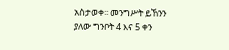አስታወቀ፡፡ መንግሥት ይኸንን ያለው ግንቦት 4 እና 5 ቀን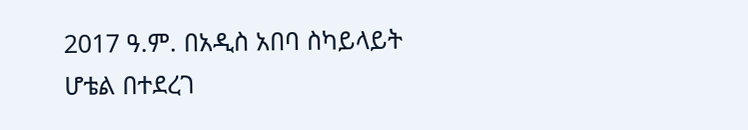2017 ዓ.ም. በአዲስ አበባ ስካይላይት ሆቴል በተደረገ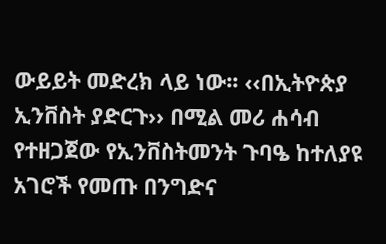ውይይት መድረክ ላይ ነው፡፡ ‹‹በኢትዮጵያ ኢንቨስት ያድርጉ›› በሚል መሪ ሐሳብ የተዘጋጀው የኢንቨስትመንት ጉባዔ ከተለያዩ አገሮች የመጡ በንግድና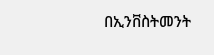በኢንቨስትመንት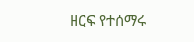ዘርፍ የተሰማሩ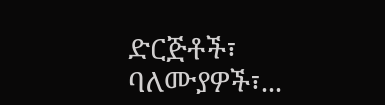ድርጅቶች፣ ባለሙያዎች፣...